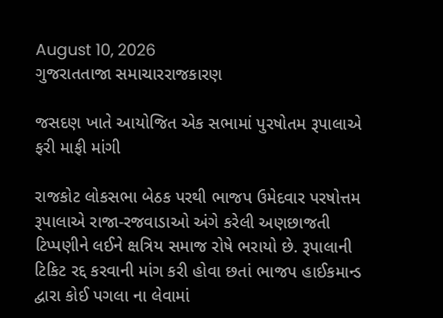August 10, 2026
ગુજરાતતાજા સમાચારરાજકારણ

જસદણ ખાતે આયોજિત એક સભામાં પુરષોતમ રૂપાલાએ ફરી માફી માંગી

રાજકોટ લોકસભા બેઠક પરથી ભાજપ ઉમેદવાર પરષોત્તમ રૂપાલાએ રાજા-રજવાડાઓ અંગે કરેલી અણછાજતી ટિપ્પણીને લઈને ક્ષત્રિય સમાજ રોષે ભરાયો છે. રૂપાલાની ટિકિટ રદ્દ કરવાની માંગ કરી હોવા છતાં ભાજપ હાઈકમાન્ડ દ્વારા કોઈ પગલા ના લેવામાં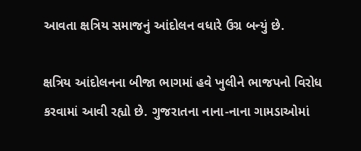આવતા ક્ષત્રિય સમાજનું આંદોલન વધારે ઉગ્ર બન્યું છે.

ક્ષત્રિય આંદોલનના બીજા ભાગમાં હવે ખુલીને ભાજપનો વિરોધ કરવામાં આવી રહ્યો છે. ગુજરાતના નાના-નાના ગામડાઓમાં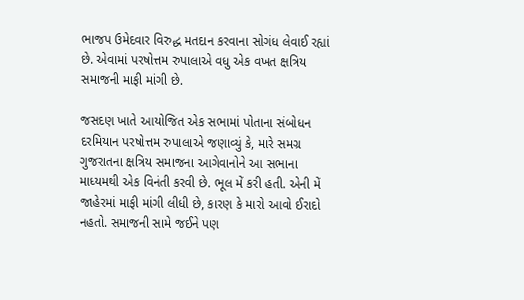ભાજપ ઉમેદવાર વિરુદ્ધ મતદાન કરવાના સોગંધ લેવાઈ રહ્યાં છે. એવામાં પરષોત્તમ રુપાલાએ વધુ એક વખત ક્ષત્રિય સમાજની માફી માંગી છે.

જસદણ ખાતે આયોજિત એક સભામાં પોતાના સંબોધન દરમિયાન પરષોત્તમ રુપાલાએ જણાવ્યું કે, મારે સમગ્ર ગુજરાતના ક્ષત્રિય સમાજના આગેવાનોને આ સભાના માધ્યમથી એક વિનંતી કરવી છે. ભૂલ મેં કરી હતી. એની મેં જાહેરમાં માફી માંગી લીધી છે, કારણ કે મારો આવો ઈરાદો નહતો. સમાજની સામે જઈને પણ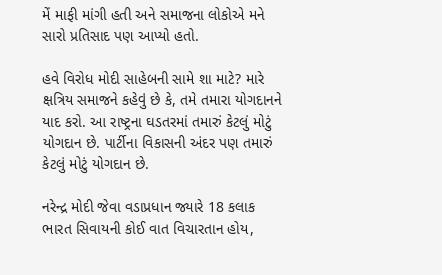મેં માફી માંગી હતી અને સમાજના લોકોએ મને સારો પ્રતિસાદ પણ આપ્યો હતો.

હવે વિરોધ મોદી સાહેબની સામે શા માટે? મારે ક્ષત્રિય સમાજને કહેવું છે કે, તમે તમારા યોગદાનને યાદ કરો. આ રાષ્ટ્રના ઘડતરમાં તમારું કેટલું મોટું યોગદાન છે. પાર્ટીના વિકાસની અંદર પણ તમારું કેટલું મોટું યોગદાન છે.

નરેન્દ્ર મોદી જેવા વડાપ્રધાન જ્યારે 18 કલાક ભારત સિવાયની કોઈ વાત વિચારતાન હોય,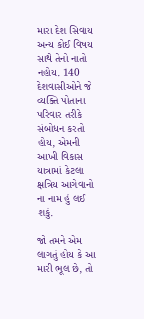મારા દેશ સિવાય અન્ય કોઈ વિષય સાથે તેનો નાતો નહોય. 140 દેશવાસીઓને જે વ્યક્તિ પોતાના પરિવાર તરીકે સંબોધન કરતો હોય, એમની આખી વિકાસ યાત્રામાં કેટલા ક્ષત્રિય આગેવાનો ના નામ હું લઈ શકું.

જો તમને એમ લાગતું હોય કે આ મારી ભૂલ છે, તો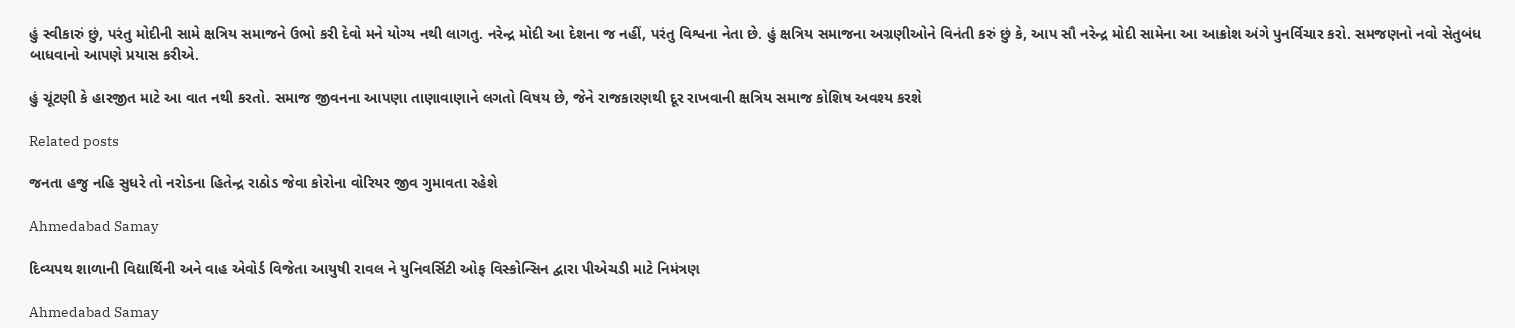હું સ્વીકારું છું, પરંતુ મોદીની સામે ક્ષત્રિય સમાજને ઉભો કરી દેવો મને યોગ્ય નથી લાગતુ. નરેન્દ્ર મોદી આ દેશના જ નહીં, પરંતુ વિશ્વના નેતા છે. હું ક્ષત્રિય સમાજના અગ્રણીઓને વિનંતી કરું છું કે, આપ સૌ નરેન્દ્ર મોદી સામેના આ આક્રોશ અંગે પુનર્વિચાર કરો. સમજણનો નવો સેતુબંધ બાધવાનો આપણે પ્રયાસ કરીએ.

હું ચૂંટણી કે હારજીત માટે આ વાત નથી કરતો. સમાજ જીવનના આપણા તાણાવાણાને લગતો વિષય છે, જેને રાજકારણથી દૂર રાખવાની ક્ષત્રિય સમાજ કોશિષ અવશ્ય કરશે

Related posts

જનતા હજુ નહિ સુધરે તો નરોડના હિતેન્દ્ર રાઠોડ જેવા કોરોના વોરિયર જીવ ગુમાવતા રહેશે

Ahmedabad Samay

દિવ્યપથ શાળાની વિદ્યાર્થિની અને વાહ એવોર્ડ વિજેતા આયુષી રાવલ ને યુનિવર્સિટી ઓફ વિસ્કોન્સિન દ્વારા પીએચડી માટે નિમંત્રણ

Ahmedabad Samay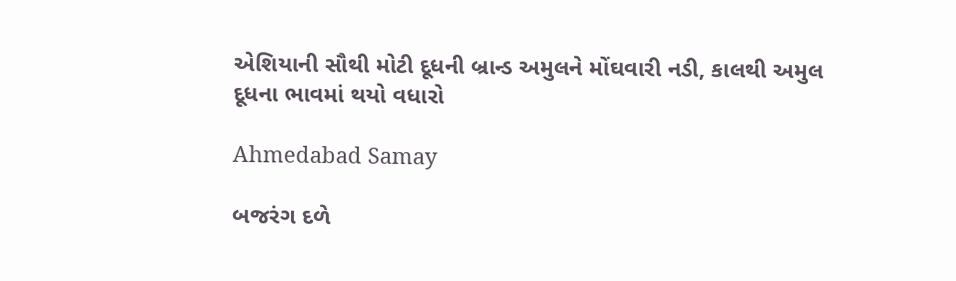એશિયાની સૌથી મોટી દૂધની બ્રાન્ડ અમુલને મોંઘવારી નડી, કાલથી અમુલ દૂધના ભાવમાં થયો વધારો

Ahmedabad Samay

બજરંગ દળે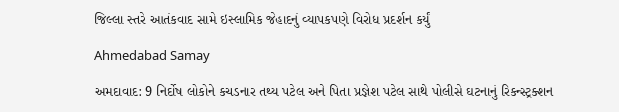જિલ્લા સ્તરે આતંકવાદ સામે ઇસ્લામિક જેહાદનું વ્યાપકપણે વિરોધ પ્રદર્શન કર્યું

Ahmedabad Samay

અમદાવાદ: 9 નિર્દોષ લોકોને કચડનાર તથ્ય પટેલ અને પિતા પ્રજ્ઞેશ પટેલ સાથે પોલીસે ઘટનાનું રિકન્સ્ટ્રક્શન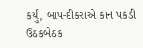કર્યું, બાપ-દીકરાએ કાન પકડી ઉઠકબેઠક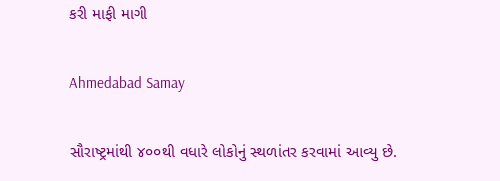કરી માફી માગી

Ahmedabad Samay

સૌરાષ્ટ્રમાંથી ૪૦૦થી વધારે લોકોનું સ્થળાંતર કરવામાં આવ્યુ છે.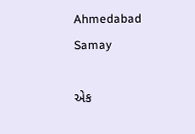Ahmedabad Samay

એક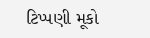ટિપ્પણી મૂકો